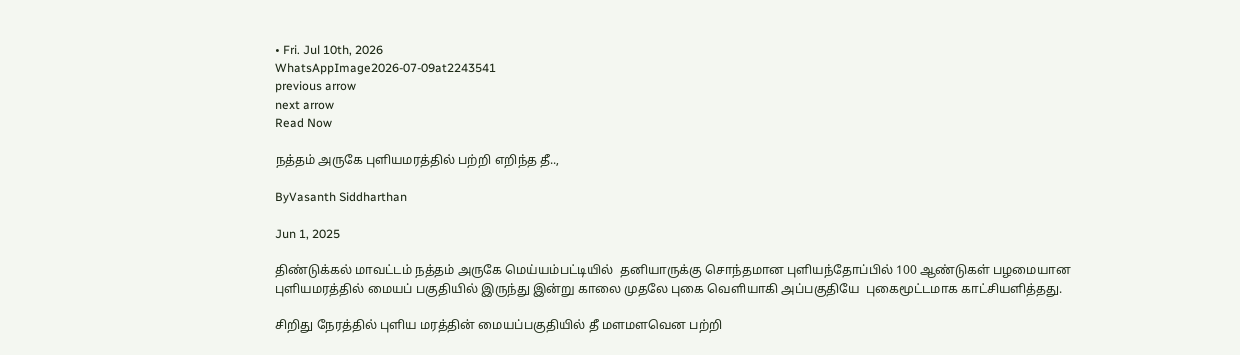• Fri. Jul 10th, 2026
WhatsAppImage2026-07-09at2243541
previous arrow
next arrow
Read Now

நத்தம் அருகே புளியமரத்தில் பற்றி எறிந்த தீ..,

ByVasanth Siddharthan

Jun 1, 2025

திண்டுக்கல் மாவட்டம் நத்தம் அருகே மெய்யம்பட்டியில்  தனியாருக்கு சொந்தமான புளியந்தோப்பில் 100 ஆண்டுகள் பழமையான புளியமரத்தில் மையப் பகுதியில் இருந்து இன்று காலை முதலே புகை வெளியாகி அப்பகுதியே  புகைமூட்டமாக காட்சியளித்தது.

சிறிது நேரத்தில் புளிய மரத்தின் மையப்பகுதியில் தீ மளமளவென பற்றி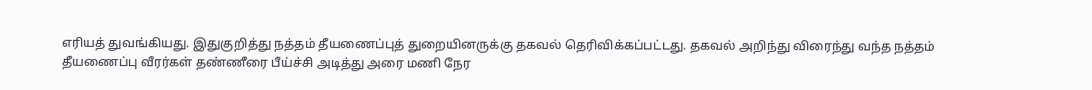எரியத் துவங்கியது. இதுகுறித்து நத்தம் தீயணைப்புத் துறையினருக்கு தகவல் தெரிவிக்கப்பட்டது. தகவல் அறிந்து விரைந்து வந்த நத்தம் தீயணைப்பு வீரர்கள் தண்ணீரை பீய்ச்சி அடித்து அரை மணி நேர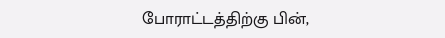போராட்டத்திற்கு பின்,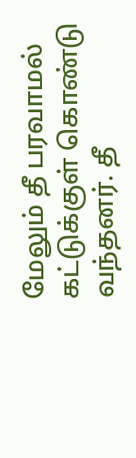மேலும் தீ பரவாமல் கட்டுக்குள் கொண்டு வந்தனர். தீ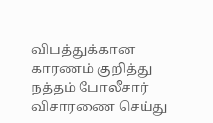விபத்துக்கான காரணம் குறித்து நத்தம் போலீசார் விசாரணை செய்து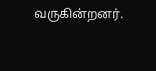வருகின்றனர்.